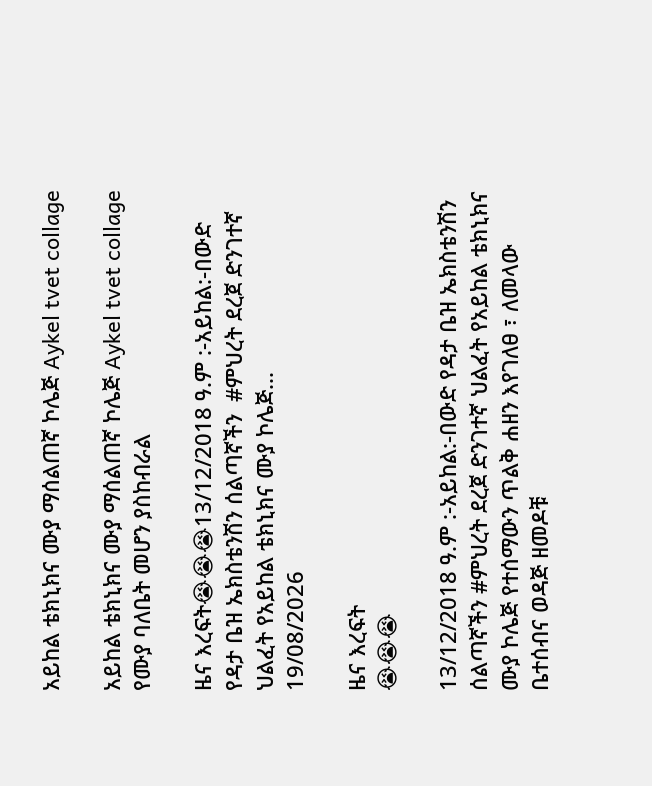አይከል ቴክኒክና ሙያ ማሰልጠኛ ኮሌጅ Aykel tvet collage

አይከል ቴክኒክና ሙያ ማሰልጠኛ ኮሌጅ Aykel tvet collage የሙያ ባለቤት መሆን ያስከብራል

ዜና እረፍት😭😭😭13/12/2018 ዓ.ም :-አይከል:-በውድ የዳታ ቤዝ ኤክስቴንሽን ሰልጣኛችን  #ምህረት ደረጀ ድንገተኛ ህልፈት የአይከል ቴክኒክና ሙያ ኮሌጅ...
19/08/2026

ዜና እረፍት
😭😭😭

13/12/2018 ዓ.ም :-አይከል:-በውድ የዳታ ቤዝ ኤክስቴንሽን ሰልጣኛችን #ምህረት ደረጀ ድንገተኛ ህልፈት የአይከል ቴክኒክና ሙያ ኮሌጅ የተሰማውን ጥልቅ ሐዘን እየገለፀ ፣ ለመላው ቤተሰብና ወዳጅ ዘመዶቹ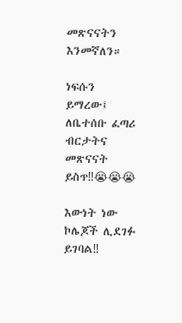መጽናናትን እንመኛለን።

ነፍሱን ይማረው፤ ለቤተሰቡ ፈጣሪ ብርታትና መጽናናት ይስጥ‼😭😭😭

እውነት ነው ኮሌጆች ሊደገፉ ይገባል‼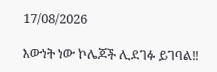17/08/2026

እውነት ነው ኮሌጆች ሊደገፉ ይገባል‼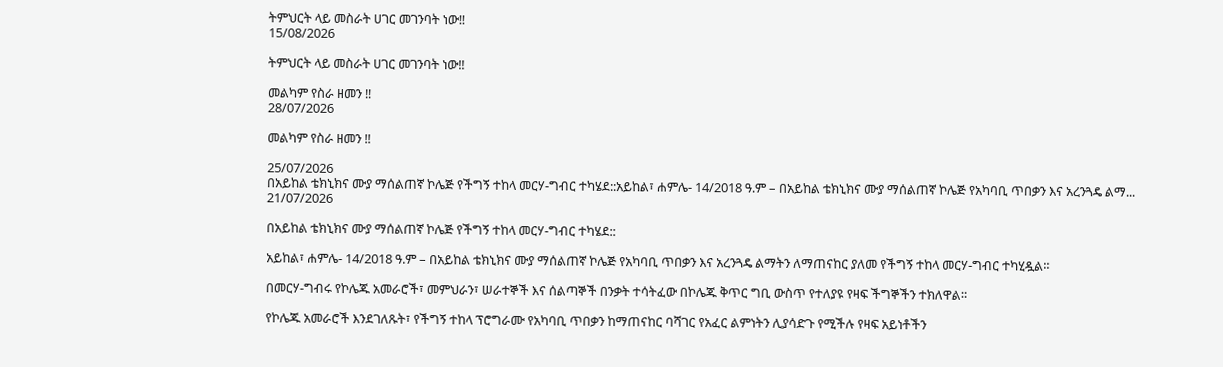ትምህርት ላይ መስራት ሀገር መገንባት ነው‼
15/08/2026

ትምህርት ላይ መስራት ሀገር መገንባት ነው‼

መልካም የስራ ዘመን ‼
28/07/2026

መልካም የስራ ዘመን ‼

25/07/2026
በአይከል ቴክኒክና ሙያ ማሰልጠኛ ኮሌጅ የችግኝ ተከላ መርሃ-ግብር ተካሄደ::አይከል፣ ሐምሌ- 14/2018 ዓ.ም – በአይከል ቴክኒክና ሙያ ማሰልጠኛ ኮሌጅ የአካባቢ ጥበቃን እና አረንጓዴ ልማ...
21/07/2026

በአይከል ቴክኒክና ሙያ ማሰልጠኛ ኮሌጅ የችግኝ ተከላ መርሃ-ግብር ተካሄደ::

አይከል፣ ሐምሌ- 14/2018 ዓ.ም – በአይከል ቴክኒክና ሙያ ማሰልጠኛ ኮሌጅ የአካባቢ ጥበቃን እና አረንጓዴ ልማትን ለማጠናከር ያለመ የችግኝ ተከላ መርሃ-ግብር ተካሂዷል።

በመርሃ-ግብሩ የኮሌጁ አመራሮች፣ መምህራን፣ ሠራተኞች እና ሰልጣኞች በንቃት ተሳትፈው በኮሌጁ ቅጥር ግቢ ውስጥ የተለያዩ የዛፍ ችግኞችን ተክለዋል።

የኮሌጁ አመራሮች እንደገለጹት፣ የችግኝ ተከላ ፕሮግራሙ የአካባቢ ጥበቃን ከማጠናከር ባሻገር የአፈር ልምነትን ሊያሳድጉ የሚችሉ የዛፍ አይነቶችን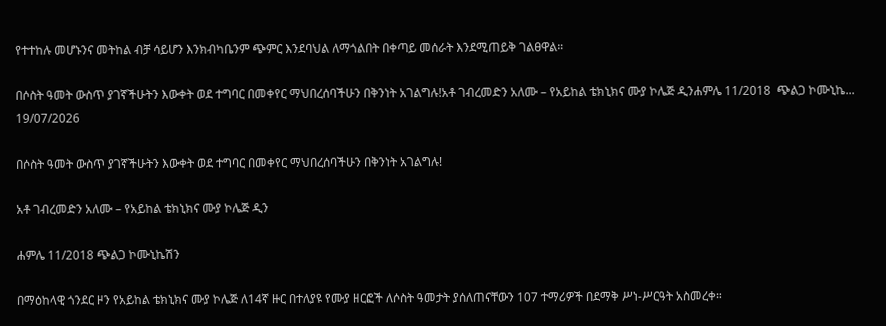የተተከሉ መሆኑንና መትከል ብቻ ሳይሆን እንክብካቤንም ጭምር እንደባህል ለማጎልበት በቀጣይ መሰራት እንደሚጠይቅ ገልፀዋል።

በሶስት ዓመት ውስጥ ያገኛችሁትን እውቀት ወደ ተግባር በመቀየር ማህበረሰባችሁን በቅንነት አገልግሉ!አቶ ገብረመድን አለሙ – የአይከል ቴክኒክና ሙያ ኮሌጅ ዲንሐምሌ 11/2018  ጭልጋ ኮሙኒኬ...
19/07/2026

በሶስት ዓመት ውስጥ ያገኛችሁትን እውቀት ወደ ተግባር በመቀየር ማህበረሰባችሁን በቅንነት አገልግሉ!

አቶ ገብረመድን አለሙ – የአይከል ቴክኒክና ሙያ ኮሌጅ ዲን

ሐምሌ 11/2018 ጭልጋ ኮሙኒኬሽን

በማዕከላዊ ጎንደር ዞን የአይከል ቴክኒክና ሙያ ኮሌጅ ለ14ኛ ዙር በተለያዩ የሙያ ዘርፎች ለሶስት ዓመታት ያሰለጠናቸውን 107 ተማሪዎች በደማቅ ሥነ-ሥርዓት አስመረቀ።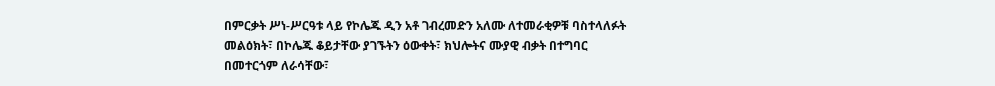በምርቃት ሥነ-ሥርዓቱ ላይ የኮሌጁ ዲን አቶ ገብረመድን አለሙ ለተመራቂዎቹ ባስተላለፉት መልዕክት፣ በኮሌጁ ቆይታቸው ያገኙትን ዕውቀት፣ ክህሎትና ሙያዊ ብቃት በተግባር በመተርጎም ለራሳቸው፣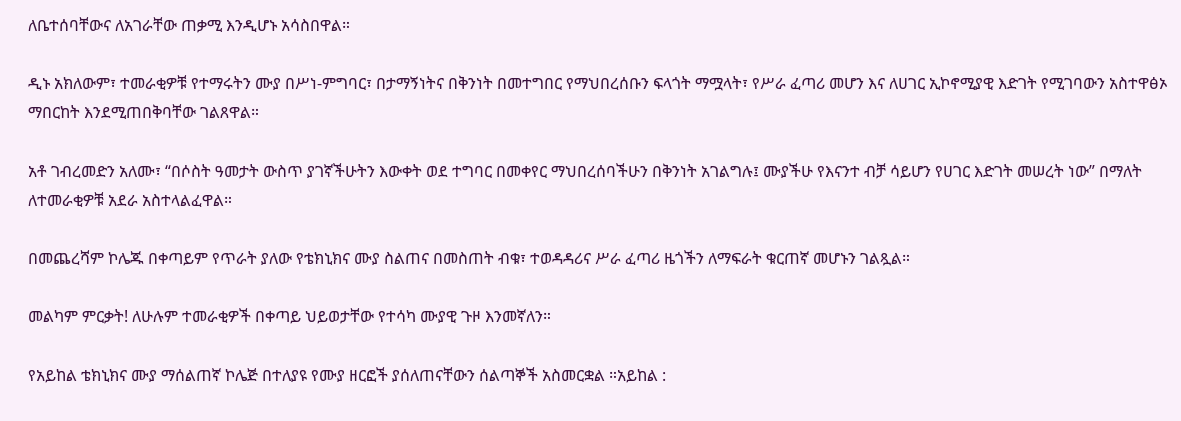ለቤተሰባቸውና ለአገራቸው ጠቃሚ እንዲሆኑ አሳስበዋል።

ዲኑ አክለውም፣ ተመራቂዎቹ የተማሩትን ሙያ በሥነ-ምግባር፣ በታማኝነትና በቅንነት በመተግበር የማህበረሰቡን ፍላጎት ማሟላት፣ የሥራ ፈጣሪ መሆን እና ለሀገር ኢኮኖሚያዊ እድገት የሚገባውን አስተዋፅኦ ማበርከት እንደሚጠበቅባቸው ገልጸዋል።

አቶ ገብረመድን አለሙ፣ “በሶስት ዓመታት ውስጥ ያገኛችሁትን እውቀት ወደ ተግባር በመቀየር ማህበረሰባችሁን በቅንነት አገልግሉ፤ ሙያችሁ የእናንተ ብቻ ሳይሆን የሀገር እድገት መሠረት ነው” በማለት ለተመራቂዎቹ አደራ አስተላልፈዋል።

በመጨረሻም ኮሌጁ በቀጣይም የጥራት ያለው የቴክኒክና ሙያ ስልጠና በመስጠት ብቁ፣ ተወዳዳሪና ሥራ ፈጣሪ ዜጎችን ለማፍራት ቁርጠኛ መሆኑን ገልጿል።

መልካም ምርቃት! ለሁሉም ተመራቂዎች በቀጣይ ህይወታቸው የተሳካ ሙያዊ ጉዞ እንመኛለን።

የአይከል ቴክኒክና ሙያ ማሰልጠኛ ኮሌጅ በተለያዩ የሙያ ዘርፎች ያሰለጠናቸውን ሰልጣኞች አስመርቋል ።አይከል :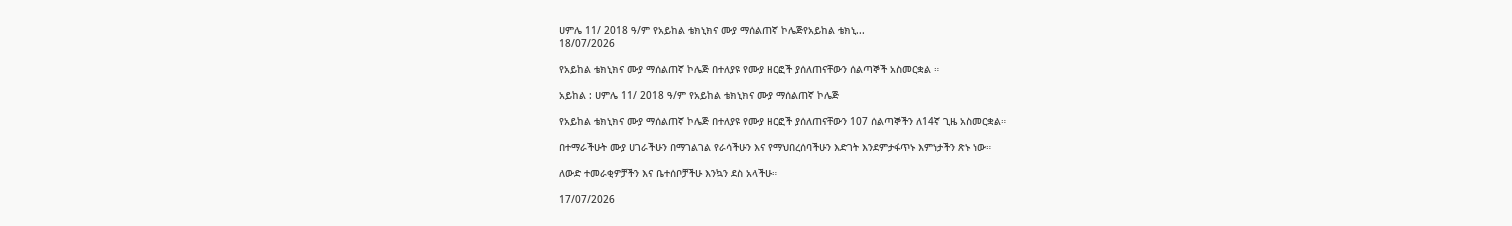ሀምሌ 11/ 2018 ዓ/ም የአይከል ቴክኒክና ሙያ ማሰልጠኛ ኮሌጅየአይከል ቴክኒ...
18/07/2026

የአይከል ቴክኒክና ሙያ ማሰልጠኛ ኮሌጅ በተለያዩ የሙያ ዘርፎች ያሰለጠናቸውን ሰልጣኞች አስመርቋል ።

አይከል : ሀምሌ 11/ 2018 ዓ/ም የአይከል ቴክኒክና ሙያ ማሰልጠኛ ኮሌጅ

የአይከል ቴክኒክና ሙያ ማሰልጠኛ ኮሌጅ በተለያዩ የሙያ ዘርፎች ያሰለጠናቸውን 107 ሰልጣኞችን ለ14ኛ ጊዜ አስመርቋል።

በተማራችሁት ሙያ ሀገራችሁን በማገልገል የራሳችሁን እና የማህበረሰባችሁን እድገት እንደምታፋጥኑ እምነታችን ጽኑ ነው።

ለውድ ተመራቂዎቻችን እና ቤተሰቦቻችሁ እንኳን ደስ አላችሁ።

17/07/2026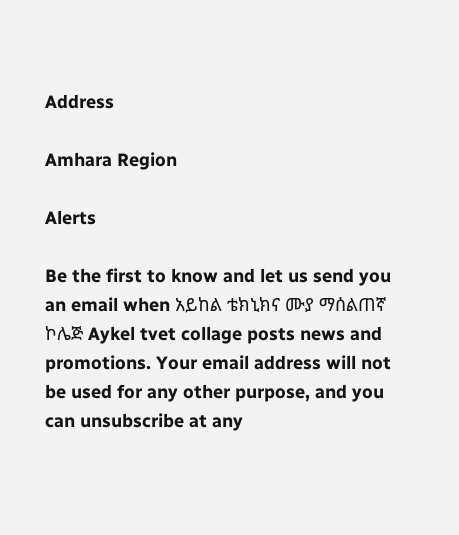Address

Amhara Region

Alerts

Be the first to know and let us send you an email when አይከል ቴክኒክና ሙያ ማሰልጠኛ ኮሌጅ Aykel tvet collage posts news and promotions. Your email address will not be used for any other purpose, and you can unsubscribe at any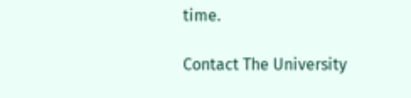time.

Contact The University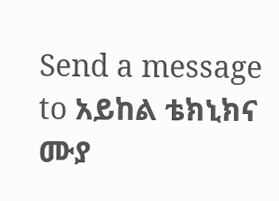Send a message to አይከል ቴክኒክና ሙያ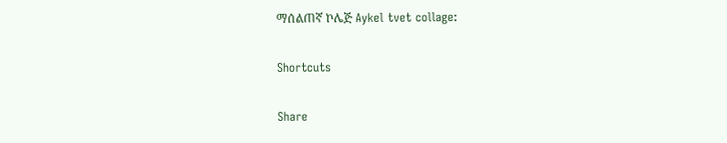ማሰልጠኛ ኮሌጅ Aykel tvet collage:

Shortcuts

Share